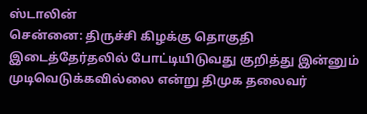ஸ்டாலின்
சென்னை: திருச்சி கிழக்கு தொகுதி இடைத்தேர்தலில் போட்டியிடுவது குறித்து இன்னும் முடிவெடுக்கவில்லை என்று திமுக தலைவர்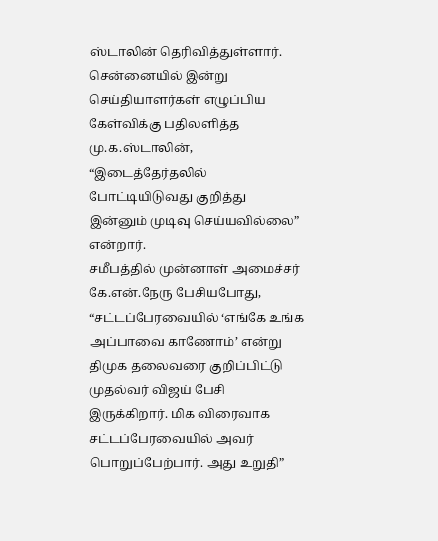ஸ்டாலின் தெரிவித்துள்ளார்.
சென்னையில் இன்று செய்தியாளர்கள் எழுப்பிய கேள்விக்கு பதிலளித்த மு.க.ஸ்டாலின், “இடைத்தேர்தலில் போட்டியிடுவது குறித்து இன்னும் முடிவு செய்யவில்லை” என்றார்.
சமீபத்தில் முன்னாள் அமைச்சர் கே.என்.நேரு பேசியபோது, “சட்டப்பேரவையில் ‘எங்கே உங்க அப்பாவை காணோம்’ என்று திமுக தலைவரை குறிப்பிட்டு முதல்வர் விஜய் பேசி இருக்கிறார். மிக விரைவாக சட்டப்பேரவையில் அவர் பொறுப்பேற்பார். அது உறுதி”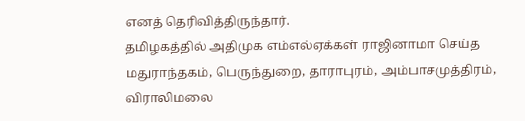எனத் தெரிவித்திருந்தார்.
தமிழகத்தில் அதிமுக எம்எல்ஏக்கள் ராஜினாமா செய்த மதுராந்தகம், பெருந்துறை, தாராபுரம், அம்பாசமுத்திரம், விராலிமலை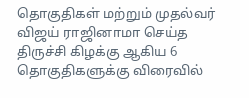தொகுதிகள் மற்றும் முதல்வர் விஜய் ராஜினாமா செய்த திருச்சி கிழக்கு ஆகிய 6 தொகுதிகளுக்கு விரைவில்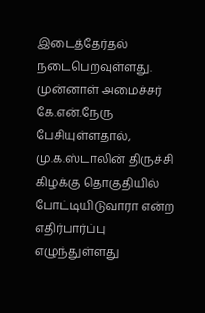இடைத்தேர்தல் நடைபெறவுள்ளது. முன்னாள் அமைச்சர் கே.என்.நேரு பேசியுள்ளதால், மு.க.ஸ்டாலின் திருச்சி கிழக்கு தொகுதியில் போட்டியிடுவாரா என்ற எதிர்பார்ப்பு எழுந்துள்ளது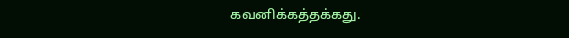கவனிக்கத்தக்கது.